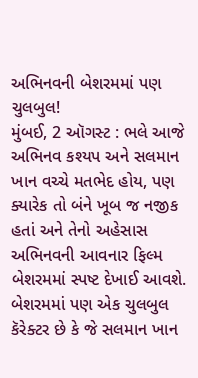અભિનવની બેશરમમાં પણ ચુલબુલ!
મુંબઈ, 2 ઑગસ્ટ : ભલે આજે અભિનવ કશ્યપ અને સલમાન ખાન વચ્ચે મતભેદ હોય, પણ ક્યારેક તો બંને ખૂબ જ નજીક હતાં અને તેનો અહેસાસ અભિનવની આવનાર ફિલ્મ બેશરમમાં સ્પષ્ટ દેખાઈ આવશે. બેશરમમાં પણ એક ચુલબુલ કૅરેક્ટર છે કે જે સલમાન ખાન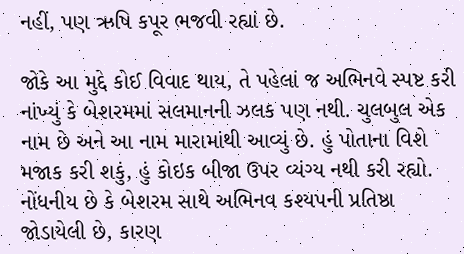નહીં, પણ ઋષિ કપૂર ભજવી રહ્યાં છે.

જોકે આ મુદ્દે કોઈ વિવાદ થાય, તે પહેલાં જ અભિનવે સ્પષ્ટ કરી નાંખ્યું કે બેશરમમાં સલમાનની ઝલક પણ નથી. ચુલબુલ એક નામ છે અને આ નામ મારામાંથી આવ્યું છે. હું પોતાના વિશે મજાક કરી શકું, હું કોઇક બીજા ઉપર વ્યંગ્ય નથી કરી રહ્યો.
નોંધનીય છે કે બેશરમ સાથે અભિનવ કશ્યપની પ્રતિષ્ઠા જોડાયેલી છે, કારણ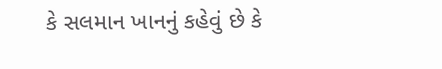કે સલમાન ખાનનું કહેવું છે કે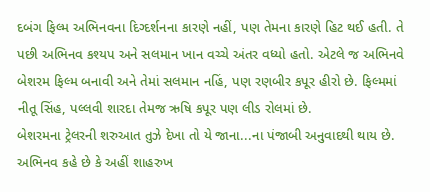દબંગ ફિલ્મ અભિનવના દિગ્દર્શનના કારણે નહીં, પણ તેમના કારણે હિટ થઈ હતી. તે પછી અભિનવ કશ્યપ અને સલમાન ખાન વચ્ચે અંતર વધ્યો હતો. એટલે જ અભિનવે બેશરમ ફિલ્મ બનાવી અને તેમાં સલમાન નહિં, પણ રણબીર કપૂર હીરો છે. ફિલ્મમાં નીતૂ સિંહ, પલ્લવી શારદા તેમજ ઋષિ કપૂર પણ લીડ રોલમાં છે.
બેશરમના ટ્રેલરની શરુઆત તુઝે દેખા તો યે જાના...ના પંજાબી અનુવાદથી થાય છે. અભિનવ કહે છે કે અહીં શાહરુખ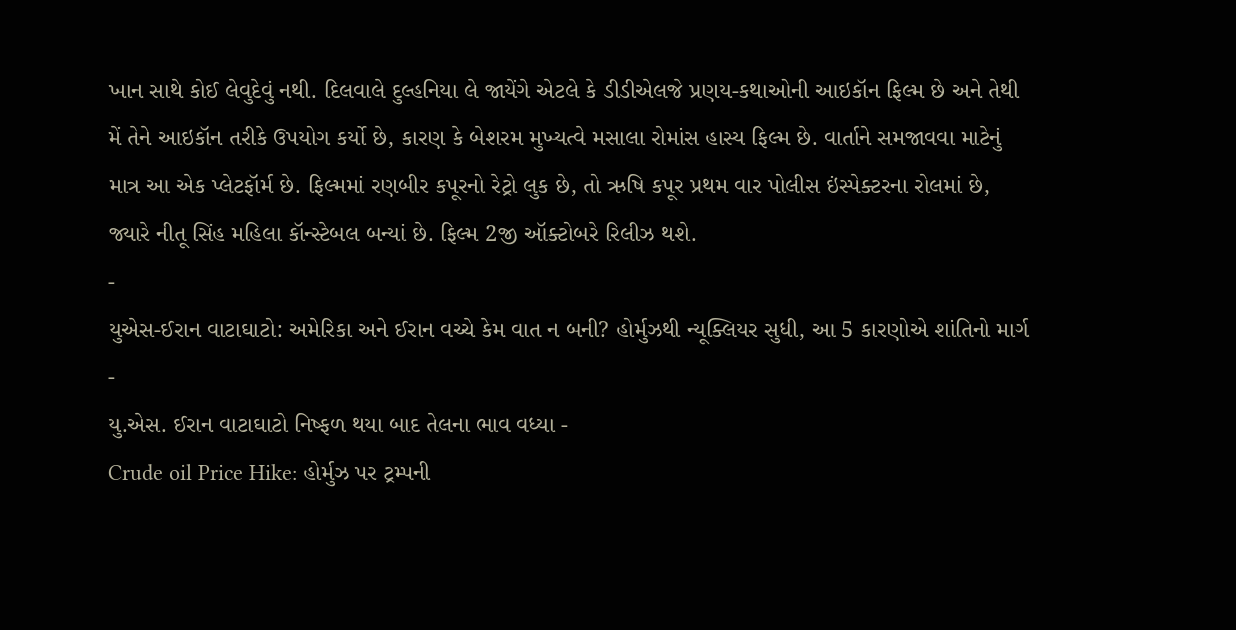ખાન સાથે કોઈ લેવુદેવું નથી. દિલવાલે દુલ્હનિયા લે જાયેંગે એટલે કે ડીડીએલજે પ્રણય-કથાઓની આઇકૉન ફિલ્મ છે અને તેથી મેં તેને આઇકૉન તરીકે ઉપયોગ કર્યો છે, કારણ કે બેશરમ મુખ્યત્વે મસાલા રોમાંસ હાસ્ય ફિલ્મ છે. વાર્તાને સમજાવવા માટેનું માત્ર આ એક પ્લેટફૉર્મ છે. ફિલ્મમાં રણબીર કપૂરનો રેટ્રો લુક છે, તો ઋષિ કપૂર પ્રથમ વાર પોલીસ ઇંસ્પેક્ટરના રોલમાં છે, જ્યારે નીતૂ સિંહ મહિલા કૉન્સ્ટેબલ બન્યાં છે. ફિલ્મ 2જી ઑક્ટોબરે રિલીઝ થશે.
-
યુએસ-ઈરાન વાટાઘાટો: અમેરિકા અને ઈરાન વચ્ચે કેમ વાત ન બની? હોર્મુઝથી ન્યૂક્લિયર સુધી, આ 5 કારણોએ શાંતિનો માર્ગ -
યુ.એસ. ઈરાન વાટાઘાટો નિષ્ફળ થયા બાદ તેલના ભાવ વધ્યા -
Crude oil Price Hike: હોર્મુઝ પર ટ્રમ્પની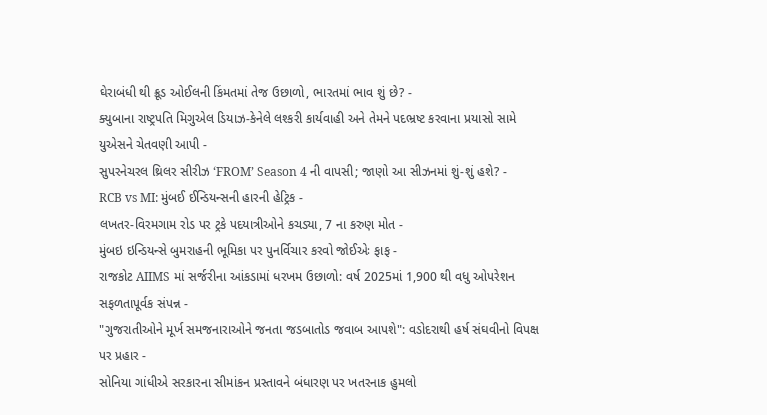ઘેરાબંધી થી ક્રૂડ ઓઈલની કિંમતમાં તેજ ઉછાળો, ભારતમાં ભાવ શું છે? -
ક્યુબાના રાષ્ટ્રપતિ મિગુએલ ડિયાઝ-કેનેલે લશ્કરી કાર્યવાહી અને તેમને પદભ્રષ્ટ કરવાના પ્રયાસો સામે યુએસને ચેતવણી આપી -
સુપરનેચરલ થ્રિલર સીરીઝ ‘FROM’ Season 4 ની વાપસી; જાણો આ સીઝનમાં શું-શું હશે? -
RCB vs MI: મુંબઈ ઈન્ડિયન્સની હારની હેટ્રિક -
લખતર-વિરમગામ રોડ પર ટ્રકે પદયાત્રીઓને કચડ્યા, 7 ના કરુણ મોત -
મુંબઇ ઇન્ડિયન્સે બુમરાહની ભૂમિકા પર પુનર્વિચાર કરવો જોઈએઃ ફાફ -
રાજકોટ AIIMS માં સર્જરીના આંકડામાં ધરખમ ઉછાળો: વર્ષ 2025માં 1,900 થી વધુ ઓપરેશન સફળતાપૂર્વક સંપન્ન -
"ગુજરાતીઓને મૂર્ખ સમજનારાઓને જનતા જડબાતોડ જવાબ આપશે": વડોદરાથી હર્ષ સંઘવીનો વિપક્ષ પર પ્રહાર -
સોનિયા ગાંધીએ સરકારના સીમાંકન પ્રસ્તાવને બંધારણ પર ખતરનાક હુમલો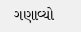ગણાવ્યો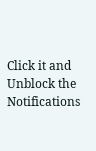Click it and Unblock the Notifications